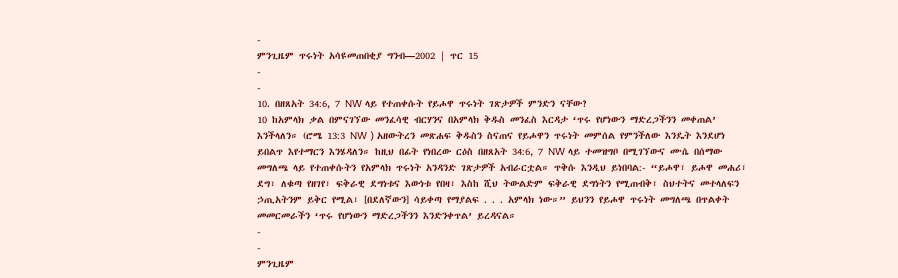-
ምንጊዜም ጥሩነት አሳዩመጠበቂያ ግንብ—2002 | ጥር 15
-
-
10. በዘጸአት 34:6, 7 NW ላይ የተጠቀሱት የይሖዋ ጥሩነት ገጽታዎች ምንድን ናቸው?
10 ከአምላክ ቃል በምናገኘው መንፈሳዊ ብርሃንና በአምላክ ቅዱስ መንፈስ እርዳታ ‘ጥሩ የሆነውን ማድረጋችንን መቀጠል’ እንችላለን። (ሮሜ 13:3 NW ) አዘውትረን መጽሐፍ ቅዱስን ስናጠና የይሖዋን ጥሩነት መምሰል የምንችለው እንዴት እንደሆነ ይበልጥ እየተማርን እንሄዳለን። ከዚህ በፊት የነበረው ርዕስ በዘጸአት 34:6, 7 NW ላይ ተመዝግቦ በሚገኘውና ሙሴ በሰማው መግለጫ ላይ የተጠቀሱትን የአምላክ ጥሩነት አንዳንድ ገጽታዎች አብራርቷል። ጥቅሱ እንዲህ ይነበባል:- “ይሖዋ፣ ይሖዋ መሐሪ፣ ደግ፣ ለቁጣ የዘገየ፣ ፍቅራዊ ደግነቱና እውነቱ የበዛ፣ እስከ ሺህ ትውልድም ፍቅራዊ ደግነትን የሚጠብቅ፣ ስህተትና መተላለፍን ኃጢአትንም ይቅር የሚል፣ [በደለኛውን] ሳይቀጣ የማያልፍ . . . አምላክ ነው።” ይህንን የይሖዋ ጥሩነት መግለጫ በጥልቀት መመርመራችን ‘ጥሩ የሆነውን ማድረጋችንን እንድንቀጥል’ ይረዳናል።
-
-
ምንጊዜም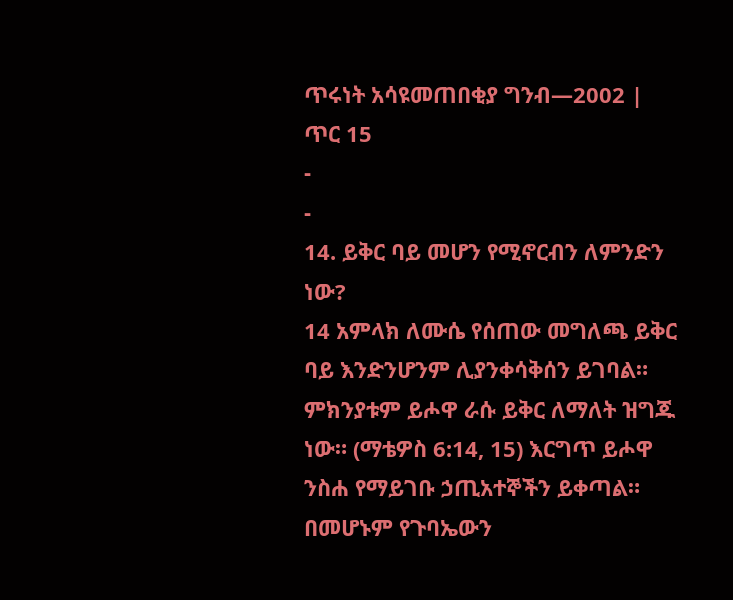ጥሩነት አሳዩመጠበቂያ ግንብ—2002 | ጥር 15
-
-
14. ይቅር ባይ መሆን የሚኖርብን ለምንድን ነው?
14 አምላክ ለሙሴ የሰጠው መግለጫ ይቅር ባይ እንድንሆንም ሊያንቀሳቅሰን ይገባል። ምክንያቱም ይሖዋ ራሱ ይቅር ለማለት ዝግጁ ነው። (ማቴዎስ 6:14, 15) እርግጥ ይሖዋ ንስሐ የማይገቡ ኃጢአተኞችን ይቀጣል። በመሆኑም የጉባኤውን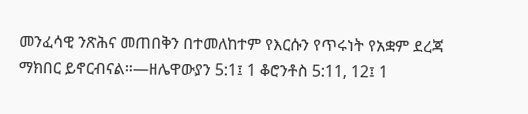መንፈሳዊ ንጽሕና መጠበቅን በተመለከተም የእርሱን የጥሩነት የአቋም ደረጃ ማክበር ይኖርብናል።—ዘሌዋውያን 5:1፤ 1 ቆሮንቶስ 5:11, 12፤ 1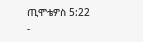ጢሞቴዎስ 5:22
-